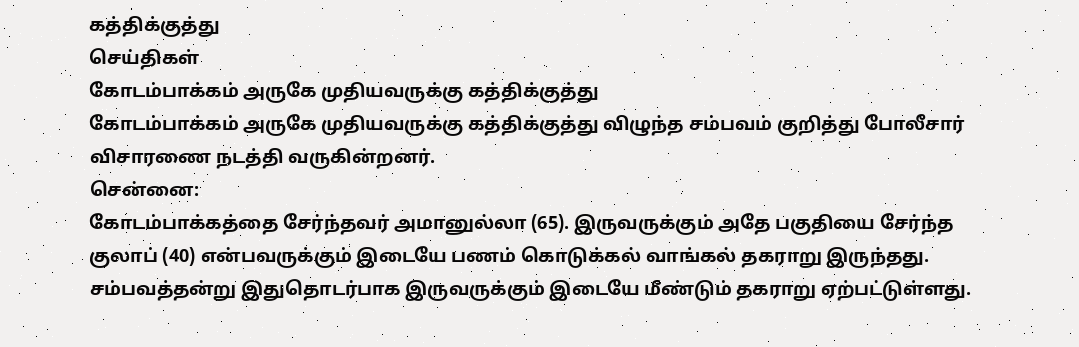கத்திக்குத்து
செய்திகள்
கோடம்பாக்கம் அருகே முதியவருக்கு கத்திக்குத்து
கோடம்பாக்கம் அருகே முதியவருக்கு கத்திக்குத்து விழுந்த சம்பவம் குறித்து போலீசார் விசாரணை நடத்தி வருகின்றனர்.
சென்னை:
கோடம்பாக்கத்தை சேர்ந்தவர் அமானுல்லா (65). இருவருக்கும் அதே பகுதியை சேர்ந்த குலாப் (40) என்பவருக்கும் இடையே பணம் கொடுக்கல் வாங்கல் தகராறு இருந்தது. சம்பவத்தன்று இதுதொடர்பாக இருவருக்கும் இடையே மீண்டும் தகராறு ஏற்பட்டுள்ளது.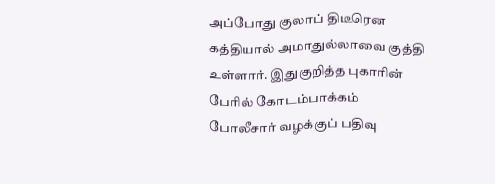அப்போது குலாப் திடீரென கத்தியால் அமாதுல்லாவை குத்தி உள்ளார். இதுகுறித்த புகாரின் பேரில் கோடம்பாக்கம் போலீசார் வழக்குப் பதிவு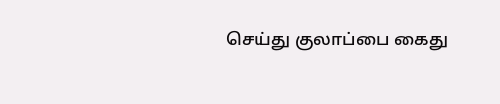செய்து குலாப்பை கைது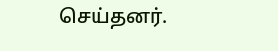செய்தனர்.